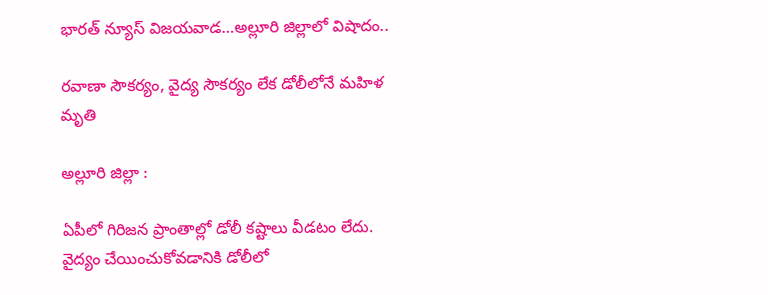భారత్ న్యూస్ విజయవాడ…అల్లూరి జిల్లాలో విషాదం..

రవాణా సౌకర్యం, వైద్య సౌకర్యం లేక డోలీలోనే మహిళ మృతి

అల్లూరి జిల్లా :

ఏపీలో గిరిజన ప్రాంతాల్లో డోలీ కష్టాలు వీడటం లేదు. వైద్యం చేయించుకోవడానికి డోలీలో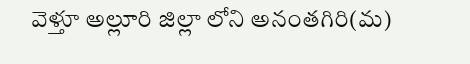వెళ్తూ అల్లూరి జిల్లా లోని అనంతగిరి(మ)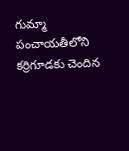గుమ్మా పంచాయతీలోని కర్రిగూడకు చెందిన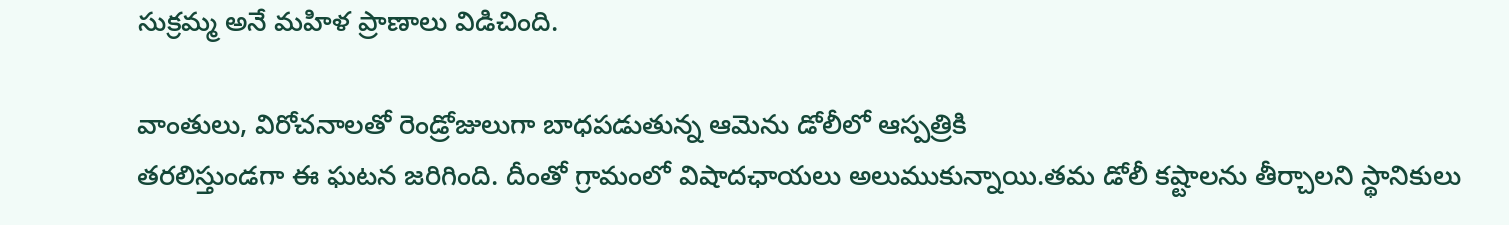సుక్రమ్మ అనే మహిళ ప్రాణాలు విడిచింది.

వాంతులు, విరోచనాలతో రెండ్రోజులుగా బాధపడుతున్న ఆమెను డోలీలో ఆస్పత్రికి
తరలిస్తుండగా ఈ ఘటన జరిగింది. దీంతో గ్రామంలో విషాదఛాయలు అలుముకున్నాయి.తమ డోలీ కష్టాలను తీర్చాలని స్థానికులు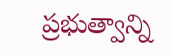ప్రభుత్వాన్ని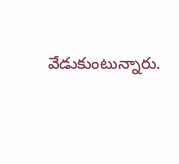వేడుకుంటున్నారు.